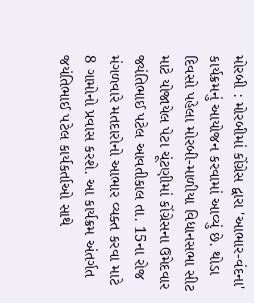મોરબી : મોરબીમાં કોંગ્રેસ દ્વારા 'આભાર-વંદના' કાર્યક્રમનું આયોજન કરવામાં આવ્યું છે. થોડા દિવસો પહેલા મોરબી-માળીયા વિધાનસભા સીટ માટે યોજાયેલ પેટા ચૂંટણીમાં કોંગ્રેસના ઉમેદવાર જ્યંતિભાઈ પટેલ આવતીકાલ તા. 15ના રોજ મંગળવારે મતદારોનો આભાર વ્યક્ત કરવા માટે 8 ગામોનો પ્રવાસ કરશે. આ કાર્યક્રમ અંતર્ગત જયંતિભાઈ પટેલ કાર્યકર્તાઓ સાથે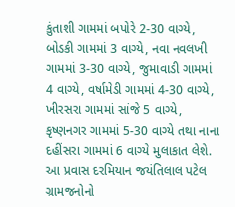કુંતાશી ગામમાં બપોરે 2-30 વાગ્યે, બોડકી ગામમાં 3 વાગ્યે, નવા નવલખી ગામમાં 3-30 વાગ્યે, જુમાવાડી ગામમાં 4 વાગ્યે, વર્ષામેડી ગામમાં 4-30 વાગ્યે, ખીરસરા ગામમાં સાંજે 5 વાગ્યે, કૃષ્ણનગર ગામમાં 5-30 વાગ્યે તથા નાના દહીંસરા ગામમાં 6 વાગ્યે મુલાકાત લેશે. આ પ્રવાસ દરમિયાન જયંતિલાલ પટેલ ગ્રામજનોનો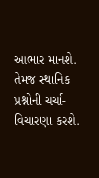આભાર માનશે. તેમજ સ્થાનિક પ્રશ્નોની ચર્ચા-વિચારણા કરશે.